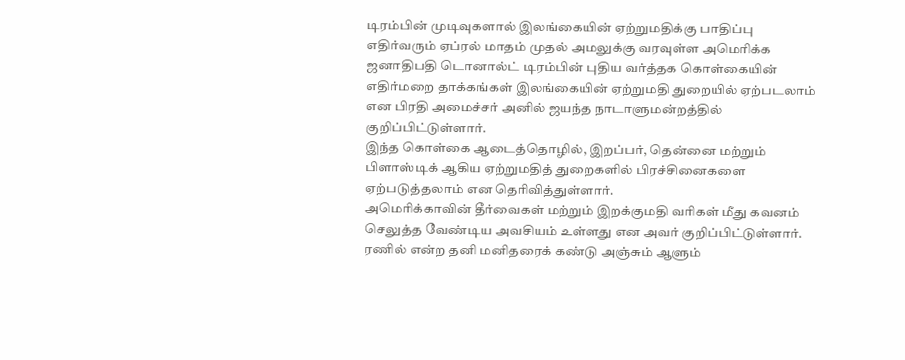டிரம்பின் முடிவுகளால் இலங்கையின் ஏற்றுமதிக்கு பாதிப்பு
எதிர்வரும் ஏப்ரல் மாதம் முதல் அமலுக்கு வரவுள்ள அமெரிக்க ஜனாதிபதி டொனால்ட் டிரம்பின் புதிய வர்த்தக கொள்கையின் எதிர்மறை தாக்கங்கள் இலங்கையின் ஏற்றுமதி துறையில் ஏற்படலாம் என பிரதி அமைச்சர் அனில் ஜயந்த நாடாளுமன்றத்தில் குறிப்பிட்டுள்ளார்.
இந்த கொள்கை ஆடைத்தொழில், இறப்பர், தென்னை மற்றும் பிளாஸ்டிக் ஆகிய ஏற்றுமதித் துறைகளில் பிரச்சினைகளை ஏற்படுத்தலாம் என தெரிவித்துள்ளார்.
அமெரிக்காவின் தீர்வைகள் மற்றும் இறக்குமதி வரிகள் மீது கவனம் செலுத்த வேண்டிய அவசியம் உள்ளது என அவர் குறிப்பிட்டுள்ளார்.
ரணில் என்ற தனி மனிதரைக் கண்டு அஞ்சும் ஆளும்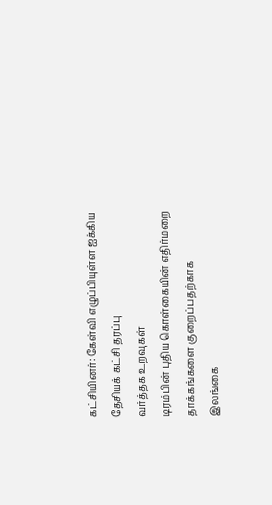கட்சியினர்: கேள்வி எழுப்பியுள்ள ஐக்கிய தேசியக் கட்சி தரப்பு
வர்த்தக உறவுகள்
டிரம்பின் புதிய கொள்கையின் எதிர்மறை தாக்கங்களை குறைப்பதற்காக இலங்கை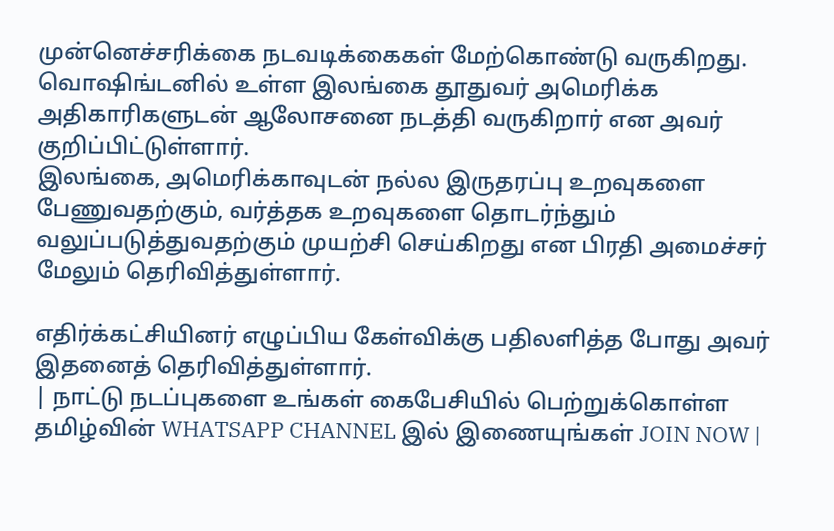முன்னெச்சரிக்கை நடவடிக்கைகள் மேற்கொண்டு வருகிறது.
வொஷிங்டனில் உள்ள இலங்கை தூதுவர் அமெரிக்க அதிகாரிகளுடன் ஆலோசனை நடத்தி வருகிறார் என அவர் குறிப்பிட்டுள்ளார்.
இலங்கை, அமெரிக்காவுடன் நல்ல இருதரப்பு உறவுகளை பேணுவதற்கும், வர்த்தக உறவுகளை தொடர்ந்தும் வலுப்படுத்துவதற்கும் முயற்சி செய்கிறது என பிரதி அமைச்சர் மேலும் தெரிவித்துள்ளார்.

எதிர்க்கட்சியினர் எழுப்பிய கேள்விக்கு பதிலளித்த போது அவர் இதனைத் தெரிவித்துள்ளார்.
| நாட்டு நடப்புகளை உங்கள் கைபேசியில் பெற்றுக்கொள்ள தமிழ்வின் WHATSAPP CHANNEL இல் இணையுங்கள் JOIN NOW |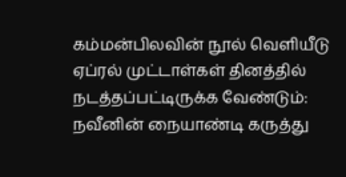கம்மன்பிலவின் நூல் வெளியீடு ஏப்ரல் முட்டாள்கள் தினத்தில் நடத்தப்பட்டிருக்க வேண்டும்: நவீனின் நையாண்டி கருத்து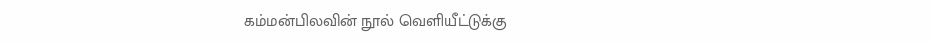கம்மன்பிலவின் நூல் வெளியீட்டுக்கு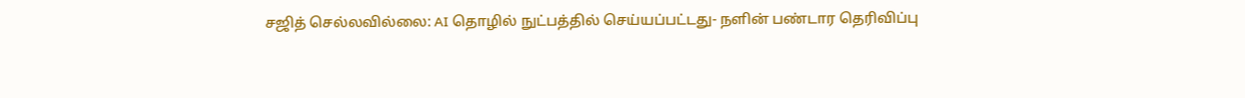சஜித் செல்லவில்லை: AI தொழில் நுட்பத்தில் செய்யப்பட்டது- நளின் பண்டார தெரிவிப்பு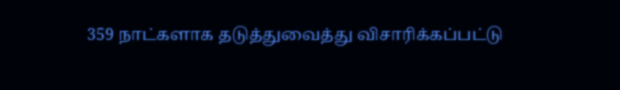359 நாட்களாக தடுத்துவைத்து விசாரிக்கப்பட்டு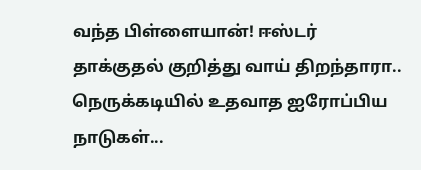வந்த பிள்ளையான்! ஈஸ்டர் தாக்குதல் குறித்து வாய் திறந்தாரா..
நெருக்கடியில் உதவாத ஐரோப்பிய நாடுகள்...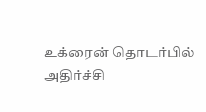உக்ரைன் தொடர்பில் அதிர்ச்சி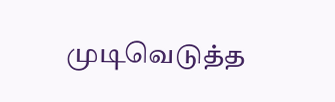முடிவெடுத்த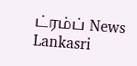ட்ரம்ப் News Lankasri